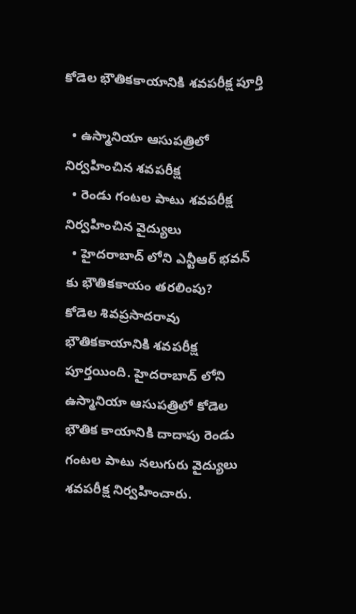కోడెల భౌతికకాయానికి శవపరీక్ష పూర్తి

  • ఉస్మానియా ఆసుపత్రిలో నిర్వహించిన శవపరీక్ష
  • రెండు గంటల పాటు శవపరీక్ష నిర్వహించిన వైద్యులు
  • హైదరాబాద్ లోని ఎన్టీఆర్ భవన్ కు భౌతికకాయం తరలింపు?
కోడెల శివప్రసాదరావు భౌతికకాయానికి శవపరీక్ష పూర్తయింది. హైదరాబాద్ లోని ఉస్మానియా ఆసుపత్రిలో కోడెల భౌతిక కాయానికి దాదాపు రెండు గంటల పాటు నలుగురు వైద్యులు శవపరీక్ష నిర్వహించారు.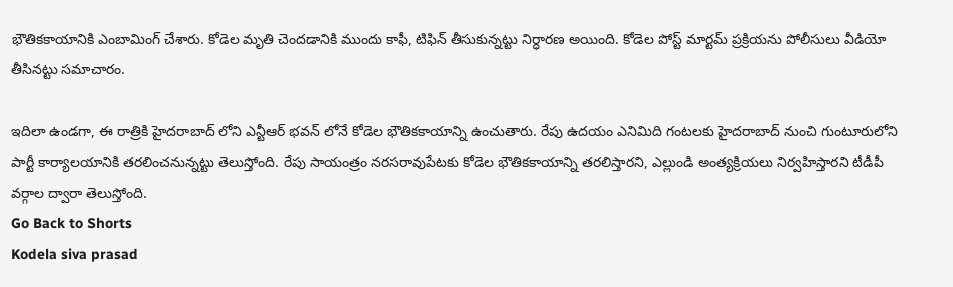భౌతికకాయానికి ఎంబామింగ్ చేశారు. కోడెల మృతి చెందడానికి ముందు కాఫీ, టిఫిన్ తీసుకున్నట్టు నిర్ధారణ అయింది. కోడెల పోస్ట్ మార్టమ్ ప్రక్రియను పోలీసులు వీడియో తీసినట్టు సమాచారం.

ఇదిలా ఉండగా, ఈ రాత్రికి హైదరాబాద్ లోని ఎన్టీఆర్ భవన్ లోనే కోడెల భౌతికకాయాన్ని ఉంచుతారు. రేపు ఉదయం ఎనిమిది గంటలకు హైదరాబాద్ నుంచి గుంటూరులోని పార్టీ కార్యాలయానికి తరలించనున్నట్టు తెలుస్తోంది. రేపు సాయంత్రం నరసరావుపేటకు కోడెల భౌతికకాయాన్ని తరలిస్తారని, ఎల్లుండి అంత్యక్రియలు నిర్వహిస్తారని టీడీపీ వర్గాల ద్వారా తెలుస్తోంది.
Go Back to Shorts
Kodela siva prasad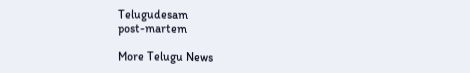Telugudesam
post-martem

More Telugu News